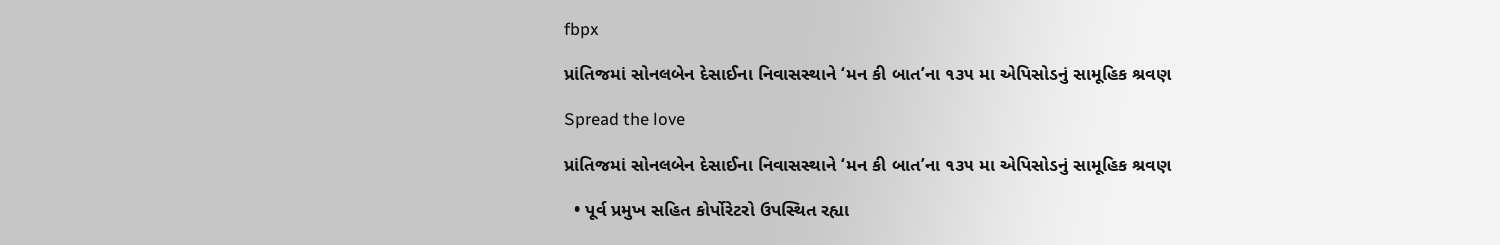fbpx

પ્રાંતિજમાં સોનલબેન દેસાઈના નિવાસસ્થાને ‘મન કી બાત’ના ૧૩૫ મા એપિસોડનું સામૂહિક શ્રવણ

Spread the love

પ્રાંતિજમાં સોનલબેન દેસાઈના નિવાસસ્થાને ‘મન કી બાત’ના ૧૩૫ મા એપિસોડનું સામૂહિક શ્રવણ

  • પૂર્વ પ્રમુખ સહિત કોર્પોરેટરો ઉપસ્થિત રહ્યા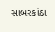સાબરકાંઠા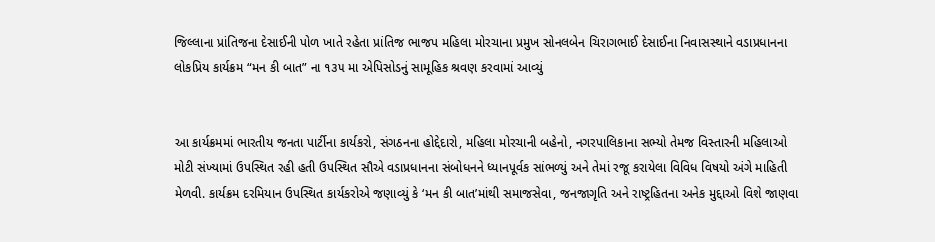જિલ્લાના પ્રાંતિજના દેસાઈની પોળ ખાતે રહેતા પ્રાંતિજ ભાજપ મહિલા મોરચાના પ્રમુખ સોનલબેન ચિરાગભાઈ દેસાઈના નિવાસસ્થાને વડાપ્રધાનના લોકપ્રિય કાર્યક્રમ “મન કી બાત” ના ૧૩૫ મા એપિસોડનું સામૂહિક શ્રવણ કરવામાં આવ્યું


આ કાર્યક્રમમાં ભારતીય જનતા પાર્ટીના કાર્યકરો, સંગઠનના હોદ્દેદારો, મહિલા મોરચાની બહેનો, નગરપાલિકાના સભ્યો તેમજ વિસ્તારની મહિલાઓ મોટી સંખ્યામાં ઉપસ્થિત રહી હતી ઉપસ્થિત સૌએ વડાપ્રધાનના સંબોધનને ધ્યાનપૂર્વક સાંભળ્યું અને તેમાં રજૂ કરાયેલા વિવિધ વિષયો અંગે માહિતી મેળવી. કાર્યક્રમ દરમિયાન ઉપસ્થિત કાર્યકરોએ જણાવ્યું કે ‘મન કી બાત’માંથી સમાજસેવા, જનજાગૃતિ અને રાષ્ટ્રહિતના અનેક મુદ્દાઓ વિશે જાણવા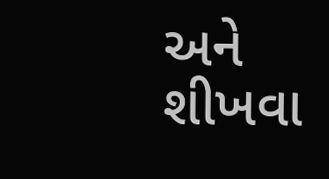અને શીખવા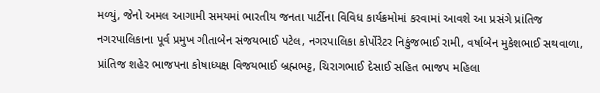મળ્યું, જેનો અમલ આગામી સમયમાં ભારતીય જનતા પાર્ટીના વિવિધ કાર્યક્રમોમાં કરવામાં આવશે આ પ્રસંગે પ્રાંતિજ નગરપાલિકાના પૂર્વ પ્રમુખ ગીતાબેન સંજયભાઈ પટેલ, નગરપાલિકા કોર્પોરેટર નિકુંજભાઈ રામી, વર્ષાબેન મુકેશભાઈ સથવાળા, પ્રાંતિજ શહેર ભાજપના કોષાધ્યક્ષ વિજયભાઈ બ્રહ્મભટ્ટ, ચિરાગભાઈ દેસાઈ સહિત ભાજપ મહિલા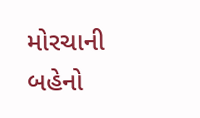મોરચાની બહેનો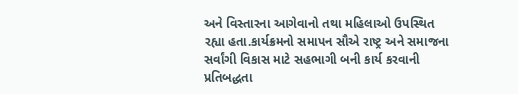અને વિસ્તારના આગેવાનો તથા મહિલાઓ ઉપસ્થિત રહ્યા હતા.કાર્યક્રમનો સમાપન સૌએ રાષ્ટ્ર અને સમાજના સર્વાંગી વિકાસ માટે સહભાગી બની કાર્ય કરવાની પ્રતિબદ્ધતા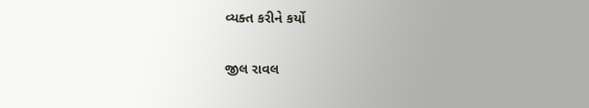વ્યક્ત કરીને કર્યો

જીલ રાવલ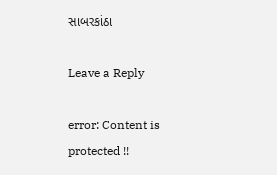સાબરકાંઠા

Leave a Reply

error: Content is protected !!